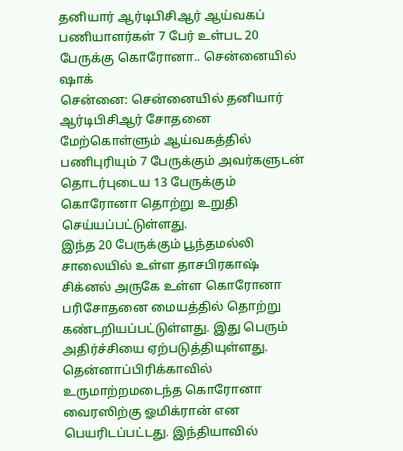தனியார் ஆர்டிபிசிஆர் ஆய்வகப் பணியாளர்கள் 7 பேர் உள்பட 20 பேருக்கு கொரோனா.. சென்னையில் ஷாக்
சென்னை: சென்னையில் தனியார் ஆர்டிபிசிஆர் சோதனை மேற்கொள்ளும் ஆய்வகத்தில் பணிபுரியும் 7 பேருக்கும் அவர்களுடன் தொடர்புடைய 13 பேருக்கும் கொரோனா தொற்று உறுதி செய்யப்பட்டுள்ளது.
இந்த 20 பேருக்கும் பூந்தமல்லி சாலையில் உள்ள தாசபிரகாஷ் சிக்னல் அருகே உள்ள கொரோனா பரிசோதனை மையத்தில் தொற்று கண்டறியப்பட்டுள்ளது. இது பெரும் அதிர்ச்சியை ஏற்படுத்தியுள்ளது.
தென்னாப்பிரிக்காவில் உருமாற்றமடைந்த கொரோனா வைரஸிற்கு ஓமிக்ரான் என பெயரிடப்பட்டது. இந்தியாவில்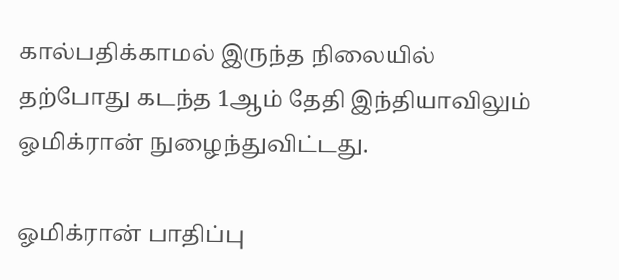கால்பதிக்காமல் இருந்த நிலையில் தற்போது கடந்த 1ஆம் தேதி இந்தியாவிலும் ஓமிக்ரான் நுழைந்துவிட்டது.

ஓமிக்ரான் பாதிப்பு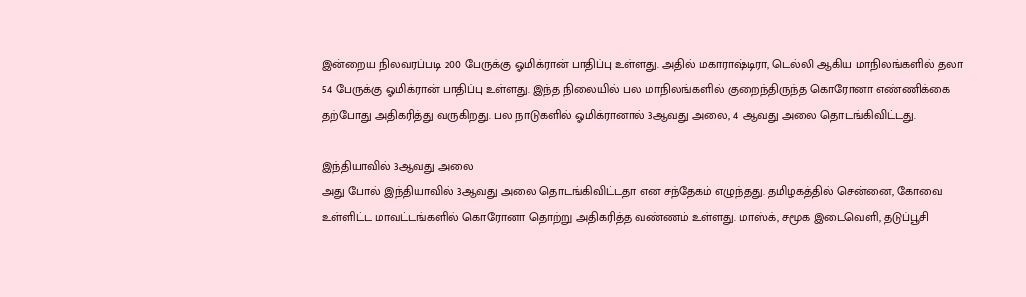இன்றைய நிலவரப்படி 200 பேருக்கு ஓமிக்ரான் பாதிப்பு உள்ளது. அதில் மகாராஷ்டிரா, டெல்லி ஆகிய மாநிலங்களில் தலா 54 பேருக்கு ஓமிக்ரான் பாதிப்பு உள்ளது. இந்த நிலையில் பல மாநிலங்களில் குறைந்திருந்த கொரோனா எண்ணிக்கை தற்போது அதிகரித்து வருகிறது. பல நாடுகளில் ஓமிக்ரானால் 3ஆவது அலை, 4 ஆவது அலை தொடங்கிவிட்டது.

இந்தியாவில் 3ஆவது அலை
அது போல் இந்தியாவில் 3ஆவது அலை தொடங்கிவிட்டதா என சந்தேகம் எழுந்தது. தமிழகத்தில் சென்னை, கோவை உள்ளிட்ட மாவட்டங்களில் கொரோனா தொற்று அதிகரித்த வண்ணம் உள்ளது. மாஸ்க், சமூக இடைவெளி, தடுப்பூசி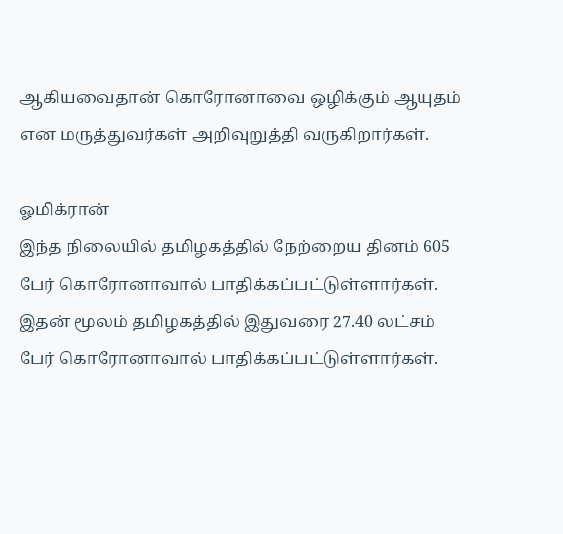ஆகியவைதான் கொரோனாவை ஒழிக்கும் ஆயுதம் என மருத்துவர்கள் அறிவுறுத்தி வருகிறார்கள்.

ஓமிக்ரான்
இந்த நிலையில் தமிழகத்தில் நேற்றைய தினம் 605 பேர் கொரோனாவால் பாதிக்கப்பட்டுள்ளார்கள். இதன் மூலம் தமிழகத்தில் இதுவரை 27.40 லட்சம் பேர் கொரோனாவால் பாதிக்கப்பட்டுள்ளார்கள்.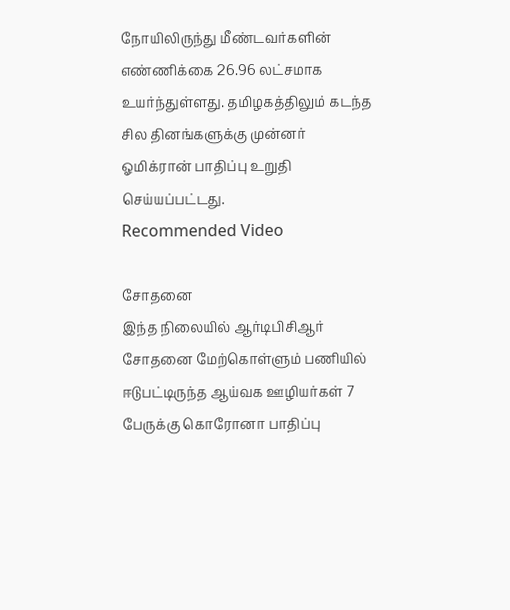நோயிலிருந்து மீண்டவர்களின் எண்ணிக்கை 26.96 லட்சமாக உயர்ந்துள்ளது. தமிழகத்திலும் கடந்த சில தினங்களுக்கு முன்னர் ஓமிக்ரான் பாதிப்பு உறுதி செய்யப்பட்டது.
Recommended Video

சோதனை
இந்த நிலையில் ஆர்டிபிசிஆர் சோதனை மேற்கொள்ளும் பணியில் ஈடுபட்டிருந்த ஆய்வக ஊழியர்கள் 7 பேருக்கு கொரோனா பாதிப்பு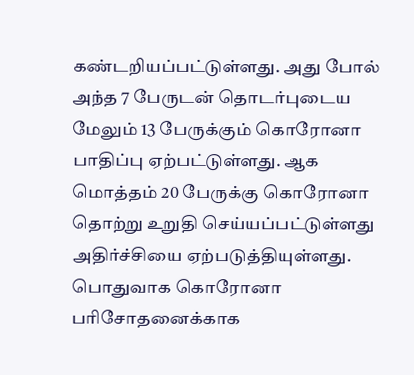கண்டறியப்பட்டுள்ளது. அது போல் அந்த 7 பேருடன் தொடர்புடைய மேலும் 13 பேருக்கும் கொரோனா பாதிப்பு ஏற்பட்டுள்ளது. ஆக மொத்தம் 20 பேருக்கு கொரோனா தொற்று உறுதி செய்யப்பட்டுள்ளது அதிர்ச்சியை ஏற்படுத்தியுள்ளது. பொதுவாக கொரோனா பரிசோதனைக்காக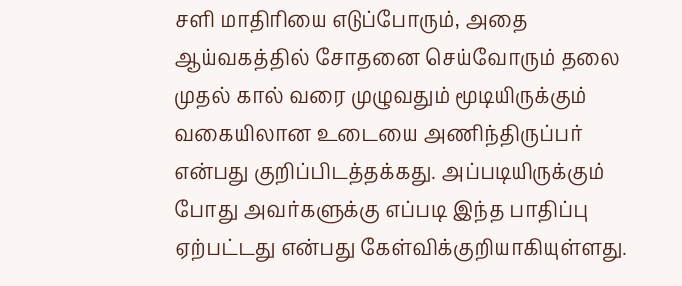சளி மாதிரியை எடுப்போரும், அதை ஆய்வகத்தில் சோதனை செய்வோரும் தலை முதல் கால் வரை முழுவதும் மூடியிருக்கும் வகையிலான உடையை அணிந்திருப்பர் என்பது குறிப்பிடத்தக்கது. அப்படியிருக்கும் போது அவர்களுக்கு எப்படி இந்த பாதிப்பு ஏற்பட்டது என்பது கேள்விக்குறியாகியுள்ளது.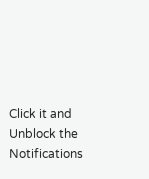Click it and Unblock the Notifications